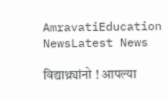AmravatiEducation NewsLatest News

विद्याथ्र्यांनो ! आपल्या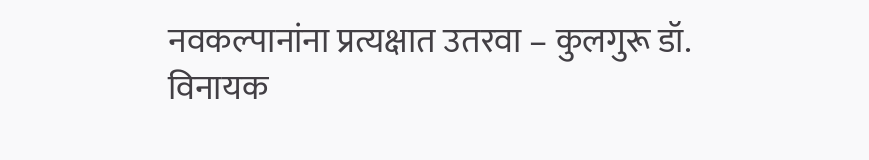नवकल्पानांना प्रत्यक्षात उतरवा – कुलगुरू डॉ. विनायक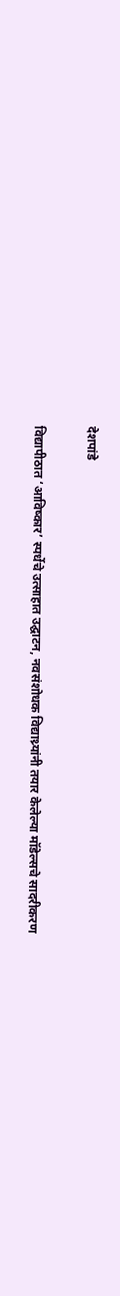देशपांडे

विद्यापीठात ‘आविष्कार’ स्पर्धेचे उत्साहात उद्घाटन, नवसंशोधक विद्याथ्र्यांनी तयार केलेल्या मॉडेल्सचे सादरीकरण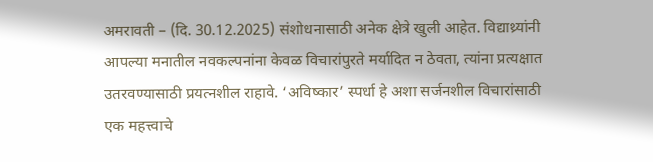अमरावती – (दि. 30.12.2025) संशोधनासाठी अनेक क्षेत्रे खुली आहेत. विद्याथ्र्यांनी आपल्या मनातील नवकल्पनांना केवळ विचारांपुरते मर्यादित न ठेवता, त्यांना प्रत्यक्षात उतरवण्यासाठी प्रयत्नशील राहावे. ‘अविष्कार’ स्पर्धा हे अशा सर्जनशील विचारांसाठी एक महत्त्वाचे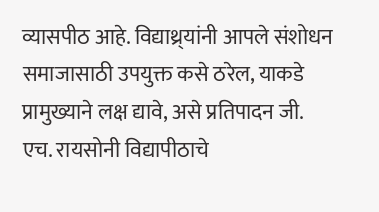व्यासपीठ आहे. विद्याथ्र्यांनी आपले संशोधन समाजासाठी उपयुक्त कसे ठरेल, याकडे प्रामुख्याने लक्ष द्यावे, असे प्रतिपादन जी. एच. रायसोनी विद्यापीठाचे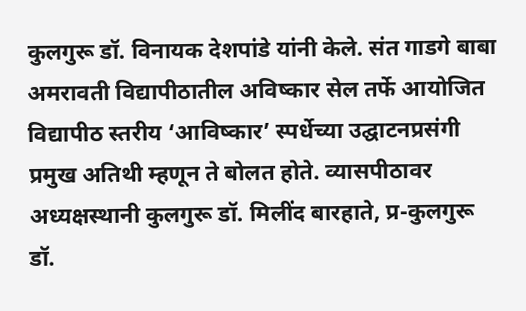कुलगुरू डॉ. विनायक देशपांडे यांनी केले. संत गाडगे बाबा अमरावती विद्यापीठातील अविष्कार सेल तर्फे आयोजित विद्यापीठ स्तरीय ‘आविष्कार’ स्पर्धेच्या उद्घाटनप्रसंगी प्रमुख अतिथी म्हणून ते बोलत होते. व्यासपीठावर अध्यक्षस्थानी कुलगुरू डॉ. मिलींद बारहाते, प्र-कुलगुरू डॉ.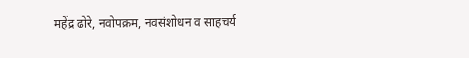महेंद्र ढोरे, नवोपक्रम, नवसंशोधन व साहचर्य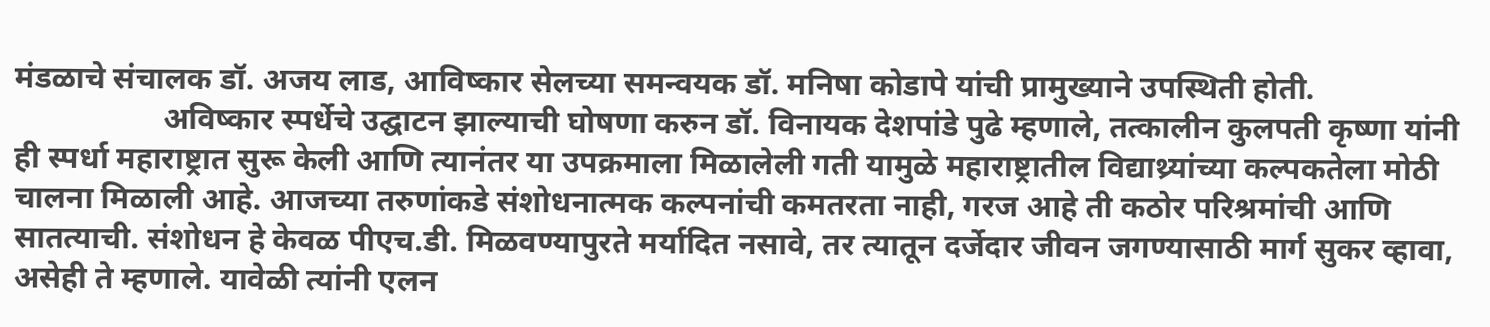मंडळाचे संचालक डॉ. अजय लाड, आविष्कार सेलच्या समन्वयक डॉ. मनिषा कोडापे यांची प्रामुख्याने उपस्थिती होती.
                   अविष्कार स्पर्धेचे उद्घाटन झाल्याची घोषणा करुन डॉ. विनायक देशपांडे पुढे म्हणाले, तत्कालीन कुलपती कृष्णा यांनी ही स्पर्धा महाराष्ट्रात सुरू केली आणि त्यानंतर या उपक्रमाला मिळालेली गती यामुळे महाराष्ट्रातील विद्याथ्र्यांच्या कल्पकतेला मोठी चालना मिळाली आहे. आजच्या तरुणांकडे संशोधनात्मक कल्पनांची कमतरता नाही, गरज आहे ती कठोर परिश्रमांची आणि सातत्याची. संशोधन हे केवळ पीएच.डी. मिळवण्यापुरते मर्यादित नसावे, तर त्यातून दर्जेदार जीवन जगण्यासाठी मार्ग सुकर व्हावा, असेही ते म्हणाले. यावेळी त्यांनी एलन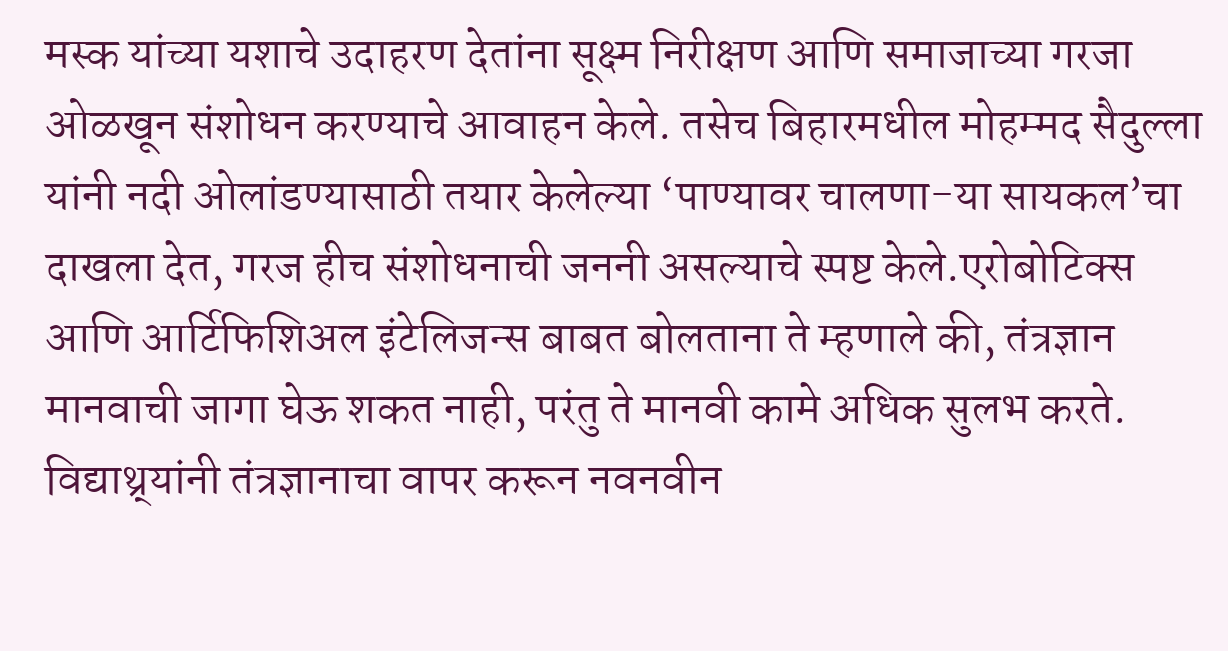मस्क यांच्या यशाचे उदाहरण देतांना सूक्ष्म निरीक्षण आणि समाजाच्या गरजा ओळखून संशोधन करण्याचे आवाहन केले. तसेच बिहारमधील मोहम्मद सैदुल्ला यांनी नदी ओलांडण्यासाठी तयार केलेल्या ‘पाण्यावर चालणा-या सायकल’चा दाखला देत, गरज हीच संशोधनाची जननी असल्याचे स्पष्ट केले.एरोबोटिक्स आणि आर्टिफिशिअल इंटेलिजन्स बाबत बोलताना ते म्हणाले की, तंत्रज्ञान मानवाची जागा घेऊ शकत नाही, परंतु ते मानवी कामे अधिक सुलभ करते. विद्याथ्र्यांनी तंत्रज्ञानाचा वापर करून नवनवीन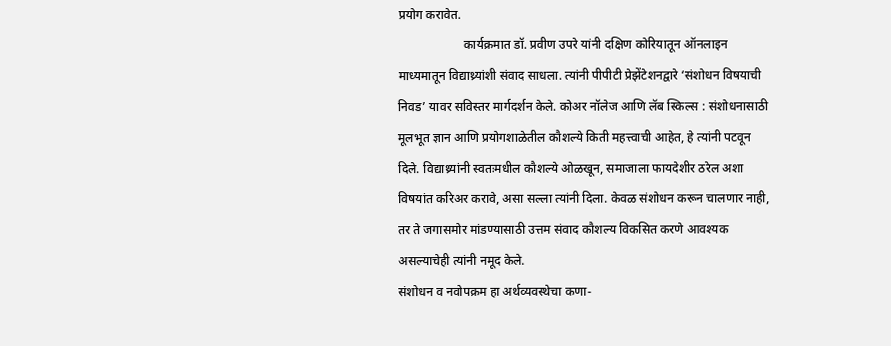प्रयोग करावेत.
                     कार्यक्रमात डॉ. प्रवीण उपरे यांनी दक्षिण कोरियातून ऑनलाइन माध्यमातून विद्याथ्र्यांशी संवाद साधला. त्यांनी पीपीटी प्रेझेंटेशनद्वारे ‘संशोधन विषयाची निवड’ यावर सविस्तर मार्गदर्शन केले. कोअर नॉलेज आणि लॅब स्किल्स : संशोधनासाठी मूलभूत ज्ञान आणि प्रयोगशाळेतील कौशल्ये किती महत्त्वाची आहेत, हे त्यांनी पटवून दिले. विद्याथ्र्यांनी स्वतःमधील कौशल्ये ओळखून, समाजाला फायदेशीर ठरेल अशा विषयांत करिअर करावे, असा सल्ला त्यांनी दिला. केवळ संशोधन करून चालणार नाही, तर ते जगासमोर मांडण्यासाठी उत्तम संवाद कौशल्य विकसित करणे आवश्यक असल्याचेही त्यांनी नमूद केले.
संशोधन व नवोपक्रम हा अर्थव्यवस्थेचा कणा-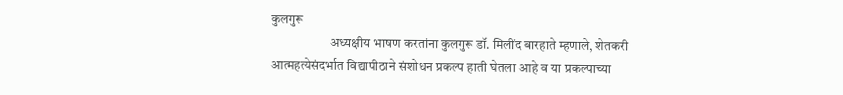कुलगुरू
                      अध्यक्षीय भाषण करतांना कुलगुरू डॉ. मिलींद बारहाते म्हणाले, शेतकरी आत्महत्येसंदर्भात विद्यापीठाने संशोधन प्रकल्प हाती घेतला आहे व या प्रकल्पाच्या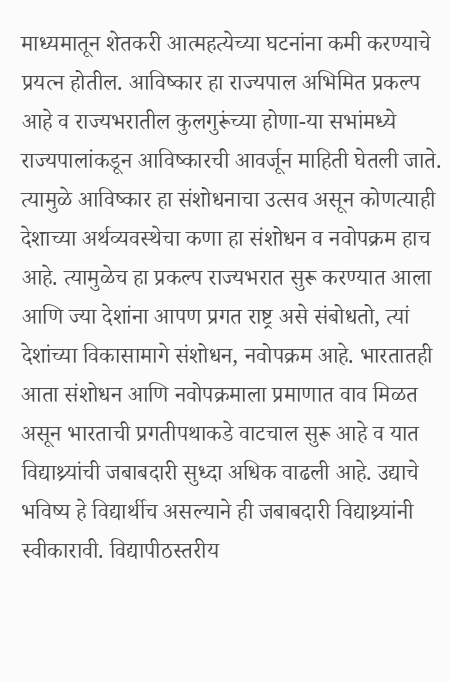माध्यमातून शेतकरी आत्महत्येच्या घटनांना कमी करण्याचे प्रयत्न होतील. आविष्कार हा राज्यपाल अभिमित प्रकल्प आहे व राज्यभरातील कुलगुरूंच्या होणा-या सभांमध्ये राज्यपालांकडून आविष्कारची आवर्जून माहिती घेतली जाते. त्यामुळे आविष्कार हा संशोधनाचा उत्सव असून कोणत्याही देशाच्या अर्थव्यवस्थेचा कणा हा संशोधन व नवोपक्रम हाच आहे. त्यामुळेच हा प्रकल्प राज्यभरात सुरू करण्यात आला आणि ज्या देशांना आपण प्रगत राष्ट्र असे संबोधतो, त्यां देशांच्या विकासामागे संशोधन, नवोपक्रम आहे. भारतातही आता संशोधन आणि नवोपक्रमाला प्रमाणात वाव मिळत असून भारताची प्रगतीपथाकडे वाटचाल सुरू आहे व यात विद्याथ्र्यांची जबाबदारी सुध्दा अधिक वाढली आहे. उद्याचे भविष्य हे विद्यार्थीच असल्याने ही जबाबदारी विद्याथ्र्यांनी स्वीकारावी. विद्यापीठस्तरीय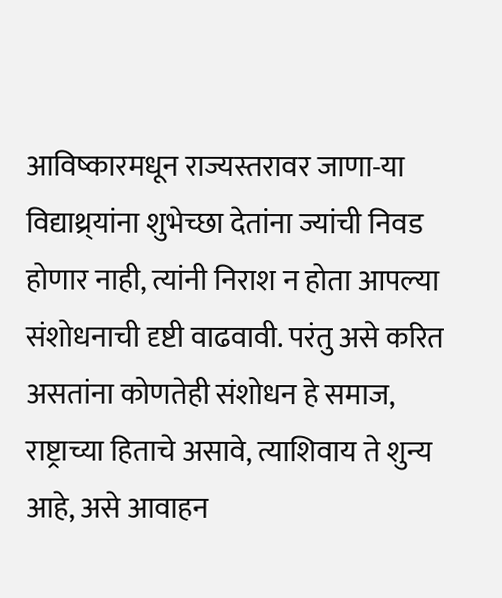आविष्कारमधून राज्यस्तरावर जाणा-या विद्याथ्र्यांना शुभेच्छा देतांना ज्यांची निवड होणार नाही, त्यांनी निराश न होता आपल्या संशोधनाची दृष्टी वाढवावी. परंतु असे करित असतांना कोणतेही संशोधन हे समाज, राष्ट्राच्या हिताचे असावे, त्याशिवाय ते शुन्य आहे, असे आवाहन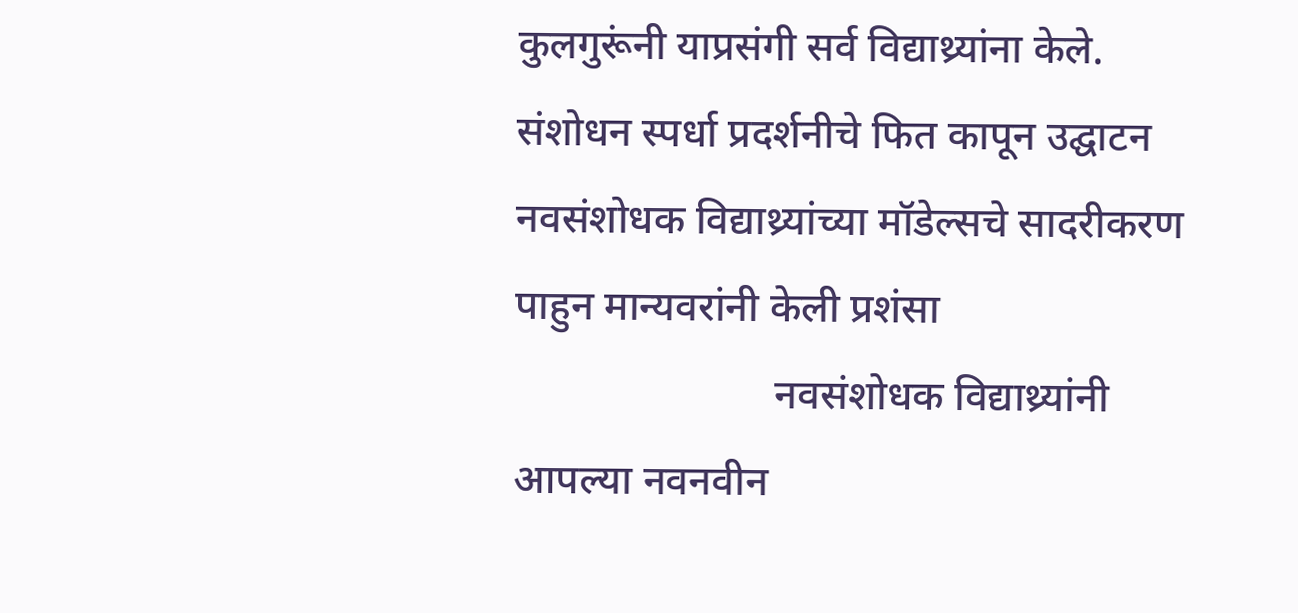कुलगुरूंनी याप्रसंगी सर्व विद्याथ्र्यांना केले.
संशोधन स्पर्धा प्रदर्शनीचे फित कापून उद्घाटन
नवसंशोधक विद्याथ्र्यांच्या मॉडेल्सचे सादरीकरण पाहुन मान्यवरांनी केली प्रशंसा
                         नवसंशोधक विद्याथ्र्यांनी आपल्या नवनवीन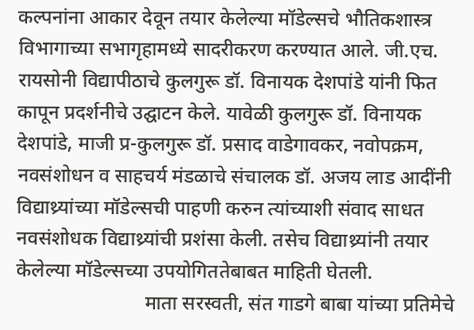कल्पनांना आकार देवून तयार केलेल्या मॉडेल्सचे भौतिकशास्त्र विभागाच्या सभागृहामध्ये सादरीकरण करण्यात आले. जी.एच. रायसोनी विद्यापीठाचे कुलगुरू डॉ. विनायक देशपांडे यांनी फित कापून प्रदर्शनीचे उद्घाटन केले. यावेळी कुलगुरू डॉ. विनायक देशपांडे, माजी प्र-कुलगुरू डॉ. प्रसाद वाडेगावकर, नवोपक्रम, नवसंशोधन व साहचर्य मंडळाचे संचालक डॉ. अजय लाड आदींनी विद्याथ्र्यांच्या मॉडेल्सची पाहणी करुन त्यांच्याशी संवाद साधत नवसंशोधक विद्याथ्र्यांची प्रशंसा केली. तसेच विद्याथ्र्यांनी तयार केलेल्या मॉडेल्सच्या उपयोगिततेबाबत माहिती घेतली.
                          माता सरस्वती, संत गाडगे बाबा यांच्या प्रतिमेचे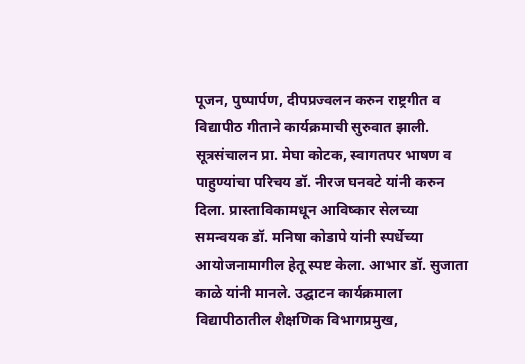पूजन, पुष्पार्पण, दीपप्रज्वलन करुन राष्ट्रगीत व विद्यापीठ गीताने कार्यक्रमाची सुरुवात झाली. सूत्रसंचालन प्रा. मेघा कोटक, स्वागतपर भाषण व पाहुण्यांचा परिचय डॉ. नीरज घनवटे यांनी करुन दिला. प्रास्ताविकामधून आविष्कार सेलच्या समन्वयक डॉ. मनिषा कोडापे यांनी स्पर्धेच्या आयोजनामागील हेतू स्पष्ट केला. आभार डॉ. सुजाता काळे यांनी मानले. उद्घाटन कार्यक्रमाला विद्यापीठातील शैक्षणिक विभागप्रमुख,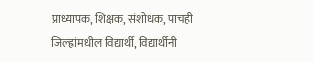प्राध्यापक, शिक्षक, संशोधक, पाचही जिल्ह्रांमधील विद्यार्थी, विद्यार्थीनी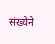संख्येने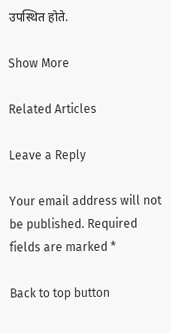उपस्थित होते.

Show More

Related Articles

Leave a Reply

Your email address will not be published. Required fields are marked *

Back to top button